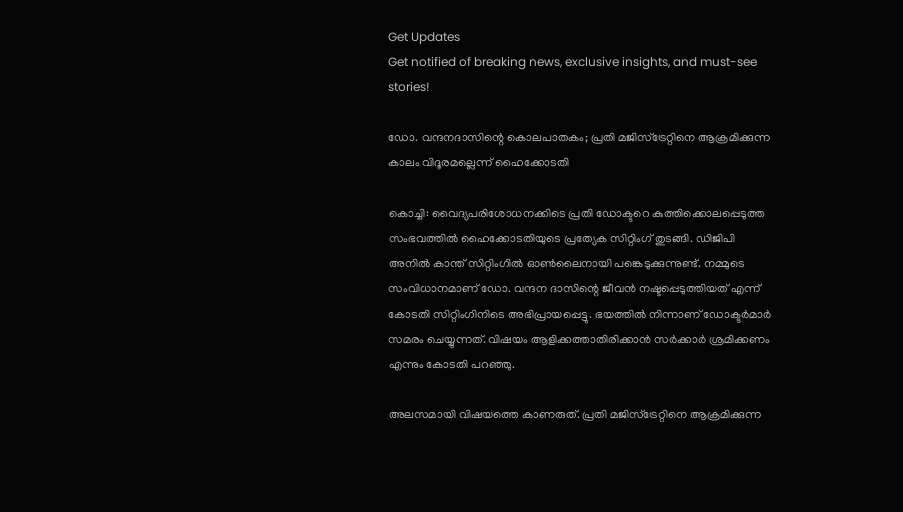Get Updates
Get notified of breaking news, exclusive insights, and must-see stories!

ഡോ. വന്ദനദാസിന്റെ കൊലപാതകം; പ്രതി മജിസ്‌ട്രേറ്റിനെ ആക്രമിക്കുന്ന കാലം വിദൂരമല്ലെന്ന് ഹൈക്കോടതി

കൊച്ചി: വൈദ്യപരിശോധനക്കിടെ പ്രതി ഡോക്ടറെ കുത്തിക്കൊലപ്പെടുത്ത സംഭവത്തില്‍ ഹൈക്കോടതിയുടെ പ്രത്യേക സിറ്റിംഗ് തുടങ്ങി. ഡിജിപി അനില്‍ കാന്ത് സിറ്റിംഗില്‍ ഓണ്‍ലൈനായി പങ്കെടുക്കുന്നുണ്ട്. നമ്മുടെ സംവിധാനമാണ് ഡോ. വന്ദന ദാസിന്റെ ജീവന്‍ നഷ്ടപ്പെടുത്തിയത് എന്ന് കോടതി സിറ്റിംഗിനിടെ അഭിപ്രായപ്പെട്ടു. ഭയത്തില്‍ നിന്നാണ് ഡോക്ടര്‍മാര്‍ സമരം ചെയ്യുന്നത്. വിഷയം ആളിക്കത്താതിരിക്കാന്‍ സര്‍ക്കാര്‍ ശ്രമിക്കണം എന്നും കോടതി പറഞ്ഞു.

അലസമായി വിഷയത്തെ കാണരുത്. പ്രതി മജിസ്‌ട്രേറ്റിനെ ആക്രമിക്കുന്ന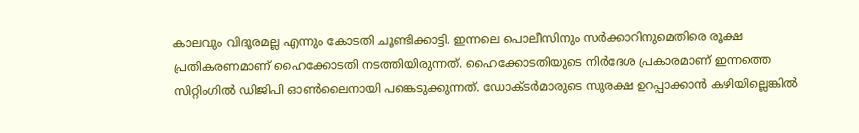കാലവും വിദൂരമല്ല എന്നും കോടതി ചൂണ്ടിക്കാട്ടി. ഇന്നലെ പൊലീസിനും സര്‍ക്കാറിനുമെതിരെ രൂക്ഷ പ്രതികരണമാണ് ഹൈക്കോടതി നടത്തിയിരുന്നത്. ഹൈക്കോടതിയുടെ നിര്‍ദേശ പ്രകാരമാണ് ഇന്നത്തെ സിറ്റിംഗില്‍ ഡിജിപി ഓണ്‍ലൈനായി പങ്കെടുക്കുന്നത്. ഡോക്ടര്‍മാരുടെ സുരക്ഷ ഉറപ്പാക്കാന്‍ കഴിയില്ലെങ്കില്‍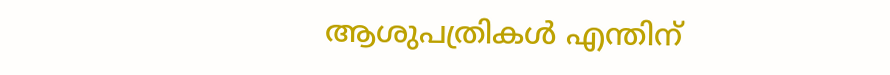ആശുപത്രികള്‍ എന്തിന്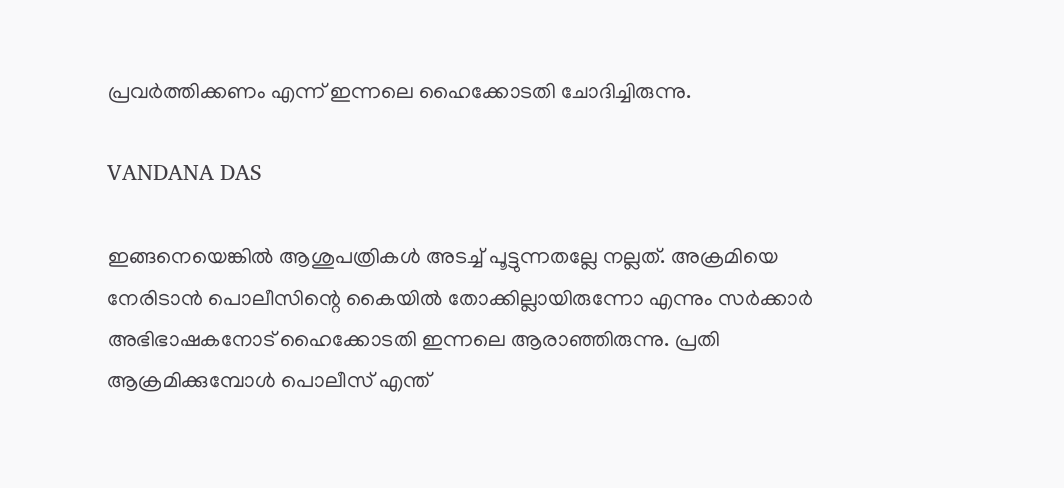പ്രവര്‍ത്തിക്കണം എന്ന് ഇന്നലെ ഹൈക്കോടതി ചോദിച്ചിരുന്നു.

VANDANA DAS

ഇങ്ങനെയെങ്കില്‍ ആശുപത്രികള്‍ അടച്ച് പൂട്ടുന്നതല്ലേ നല്ലത്. അക്രമിയെ നേരിടാന്‍ പൊലീസിന്റെ കൈയില്‍ തോക്കില്ലായിരുന്നോ എന്നും സര്‍ക്കാര്‍ അഭിഭാഷകനോട് ഹൈക്കോടതി ഇന്നലെ ആരാഞ്ഞിരുന്നു. പ്രതി ആക്രമിക്കുമ്പോള്‍ പൊലീസ് എന്ത്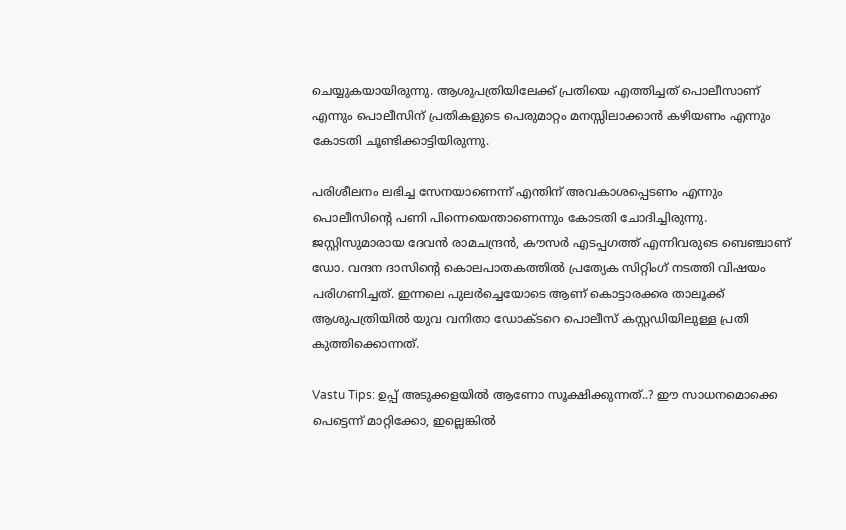ചെയ്യുകയായിരുന്നു. ആശുപത്രിയിലേക്ക് പ്രതിയെ എത്തിച്ചത് പൊലീസാണ് എന്നും പൊലീസിന് പ്രതികളുടെ പെരുമാറ്റം മനസ്സിലാക്കാന്‍ കഴിയണം എന്നും കോടതി ചൂണ്ടിക്കാട്ടിയിരുന്നു.

പരിശീലനം ലഭിച്ച സേനയാണെന്ന് എന്തിന് അവകാശപ്പെടണം എന്നും പൊലീസിന്റെ പണി പിന്നെയെന്താണെന്നും കോടതി ചോദിച്ചിരുന്നു. ജസ്റ്റിസുമാരായ ദേവന്‍ രാമചന്ദ്രന്‍, കൗസര്‍ എടപ്പഗത്ത് എന്നിവരുടെ ബെഞ്ചാണ് ഡോ. വന്ദന ദാസിന്റെ കൊലപാതകത്തില്‍ പ്രത്യേക സിറ്റിംഗ് നടത്തി വിഷയം പരിഗണിച്ചത്. ഇന്നലെ പുലര്‍ച്ചെയോടെ ആണ് കൊട്ടാരക്കര താലൂക്ക് ആശുപത്രിയില്‍ യുവ വനിതാ ഡോക്ടറെ പൊലീസ് കസ്റ്റഡിയിലുള്ള പ്രതി കുത്തിക്കൊന്നത്.

Vastu Tips: ഉപ്പ് അടുക്കളയില്‍ ആണോ സൂക്ഷിക്കുന്നത്..? ഈ സാധനമൊക്കെ പെട്ടെന്ന് മാറ്റിക്കോ, ഇല്ലെങ്കില്‍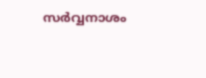സര്‍വ്വനാശം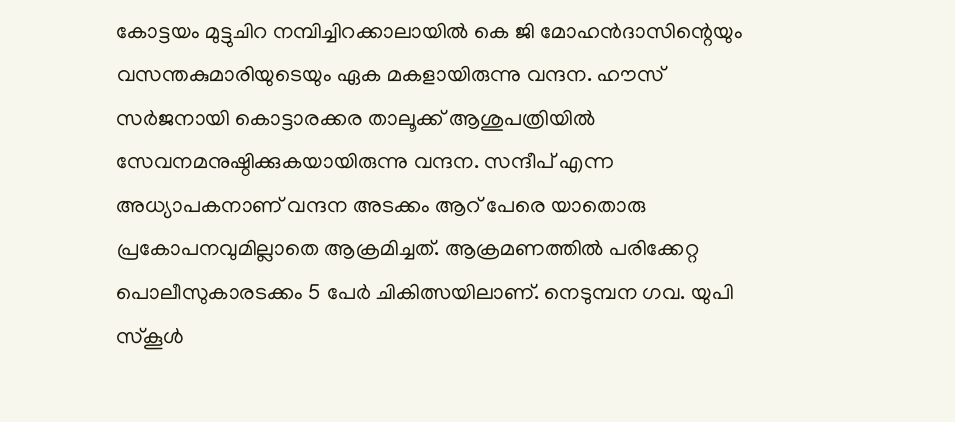കോട്ടയം മുട്ടുചിറ നമ്പിച്ചിറക്കാലായില്‍ കെ ജി മോഹന്‍ദാസിന്റെയും വസന്തകുമാരിയുടെയും ഏക മകളായിരുന്നു വന്ദന. ഹൗസ് സര്‍ജനായി കൊട്ടാരക്കര താലൂക്ക് ആശുപത്രിയില്‍ സേവനമനുഷ്ഠിക്കുകയായിരുന്നു വന്ദന. സന്ദീപ് എന്ന അധ്യാപകനാണ് വന്ദന അടക്കം ആറ് പേരെ യാതൊരു പ്രകോപനവുമില്ലാതെ ആക്രമിച്ചത്. ആക്രമണത്തില്‍ പരിക്കേറ്റ പൊലീസുകാരടക്കം 5 പേര്‍ ചികിത്സയിലാണ്. നെടുമ്പന ഗവ. യുപി സ്‌കൂള്‍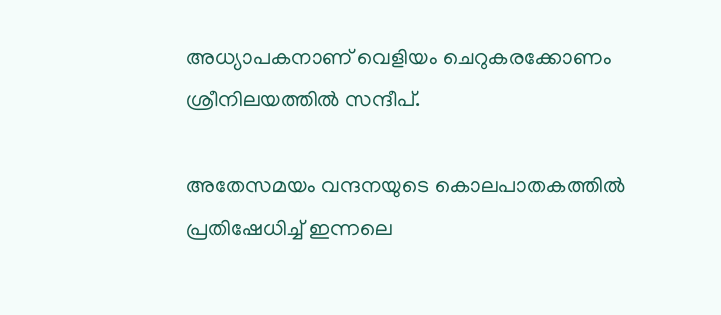അധ്യാപകനാണ് വെളിയം ചെറുകരക്കോണം ശ്രീനിലയത്തില്‍ സന്ദീപ്.

അതേസമയം വന്ദനയുടെ കൊലപാതകത്തില്‍ പ്രതിഷേധിച്ച് ഇന്നലെ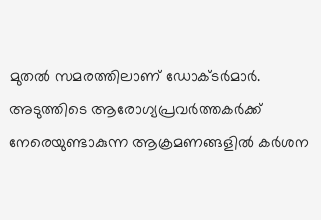മുതല്‍ സമരത്തിലാണ് ഡോക്ടര്‍മാര്‍. അടുത്തിടെ ആരോഗ്യപ്രവര്‍ത്തകര്‍ക്ക് നേരെയുണ്ടാകുന്ന ആക്രമണങ്ങളില്‍ കര്‍ശന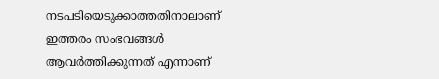നടപടിയെടുക്കാത്തതിനാലാണ് ഇത്തരം സംഭവങ്ങള്‍ ആവര്‍ത്തിക്കുന്നത് എന്നാണ്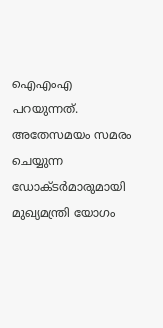ഐഎംഎ പറയുന്നത്. അതേസമയം സമരം ചെയ്യുന്ന ഡോക്ടര്‍മാരുമായി മുഖ്യമന്ത്രി യോഗം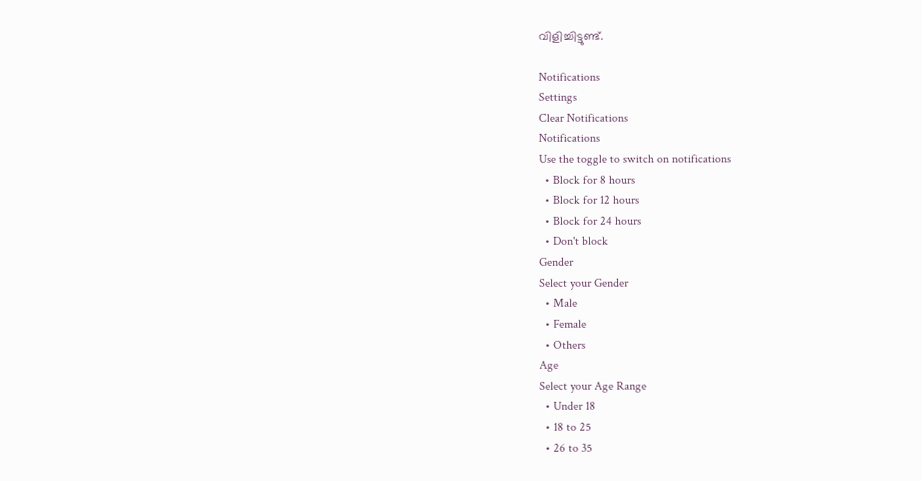വിളിച്ചിട്ടുണ്ട്.

Notifications
Settings
Clear Notifications
Notifications
Use the toggle to switch on notifications
  • Block for 8 hours
  • Block for 12 hours
  • Block for 24 hours
  • Don't block
Gender
Select your Gender
  • Male
  • Female
  • Others
Age
Select your Age Range
  • Under 18
  • 18 to 25
  • 26 to 35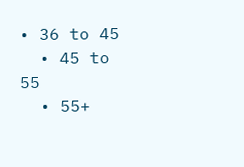• 36 to 45
  • 45 to 55
  • 55+